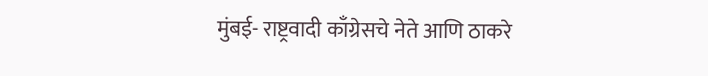मुंबई- राष्ट्रवादी काँग्रेसचे नेते आणि ठाकरे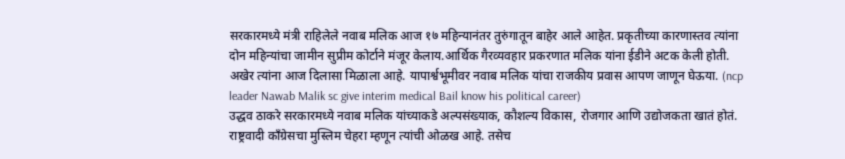सरकारमध्ये मंत्री राहिलेले नवाब मलिक आज १७ महिन्यानंतर तुरुंगातून बाहेर आले आहेत. प्रकृतीच्या कारणास्तव त्यांना दोन महिन्यांचा जामीन सुप्रीम कोर्टाने मंजूर केलाय.आर्थिक गैरव्यवहार प्रकरणात मलिक यांना ईडीने अटक केली होती. अखेर त्यांना आज दिलासा मिळाला आहे. यापार्श्वभूमीवर नवाब मलिक यांचा राजकीय प्रवास आपण जाणून घेऊया. (ncp leader Nawab Malik sc give interim medical Bail know his political career)
उद्धव ठाकरे सरकारमध्ये नवाब मलिक यांच्याकडे अल्पसंख्याक, कौशल्य विकास, रोजगार आणि उद्योजकता खातं होतं. राष्ट्रवादी काँग्रेसचा मुस्लिम चेहरा म्हणून त्यांची ओळख आहे. तसेच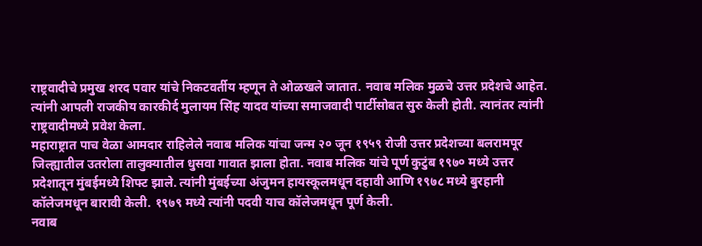राष्ट्रवादीचे प्रमुख शरद पवार यांचे निकटवर्तीय म्हणून ते ओळखले जातात. नवाब मलिक मुळचे उत्तर प्रदेशचे आहेत. त्यांनी आपली राजकीय कारकीर्द मुलायम सिंह यादव यांच्या समाजवादी पार्टीसोबत सुरु केली होती. त्यानंतर त्यांनी राष्ट्रवादीमध्ये प्रवेश केला.
महाराष्ट्रात पाच वेळा आमदार राहिलेले नवाब मलिक यांचा जन्म २० जून १९५९ रोजी उत्तर प्रदेशच्या बलरामपूर जिल्ह्यातील उतरोला तालुक्यातील धुसवा गावात झाला होता. नवाब मलिक यांचे पूर्ण कुटुंब १९७० मध्ये उत्तर प्रदेशातून मुंबईमध्ये शिफ्ट झाले. त्यांनी मुंबईच्या अंजुमन हायस्कूलमधून दहावी आणि १९७८ मध्ये बुरहानी कॉलेजमधून बारावी केली. १९७९ मध्ये त्यांनी पदवी याच कॉलेजमधून पूर्ण केली.
नवाब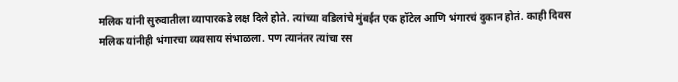मलिक यांनी सुरुवातीला व्यापारकडे लक्ष दिले होते. त्यांच्या वडिलांचे मुंबईत एक हॉटेल आणि भंगारचं दुकान होतं. काही दिवस मलिक यांनीही भंगारचा व्यवसाय संभाळला. पण त्यानंतर त्यांचा रस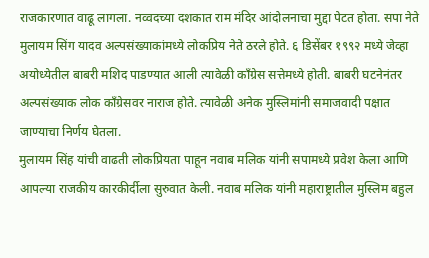राजकारणात वाढू लागला. नव्वदच्या दशकात राम मंदिर आंदोलनाचा मुद्दा पेटत होता. सपा नेते मुलायम सिंग यादव अल्पसंख्याकांमध्ये लोकप्रिय नेते ठरले होते. ६ डिसेंबर १९९२ मध्ये जेव्हा अयोध्येतील बाबरी मशिद पाडण्यात आली त्यावेळी काँग्रेस सत्तेमध्ये होती. बाबरी घटनेनंतर अल्पसंख्याक लोक काँग्रेसवर नाराज होते. त्यावेळी अनेक मुस्लिमांनी समाजवादी पक्षात जाण्याचा निर्णय घेतला.
मुलायम सिंह यांची वाढती लोकप्रियता पाहून नवाब मलिक यांनी सपामध्ये प्रवेश केला आणि आपल्या राजकीय कारकीर्दीला सुरुवात केली. नवाब मलिक यांनी महाराष्ट्रातील मुस्लिम बहुल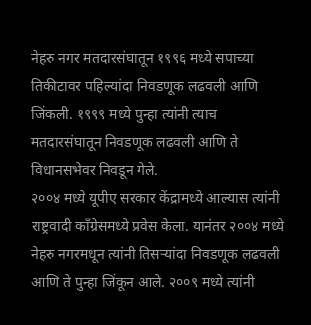नेहरु नगर मतदारसंघातून १९९६ मध्ये सपाच्या तिकीटावर पहिल्यांदा निवडणूक लढवली आणि जिंकली. १९९९ मध्ये पुन्हा त्यांनी त्याच मतदारसंघातून निवडणूक लढवली आणि ते विधानसभेवर निवडून गेले.
२००४ मध्ये यूपीए सरकार केंद्रामध्ये आल्यास त्यांनी राष्ट्रवादी काँग्रेसमध्ये प्रवेस केला. यानंतर २००४ मध्ये नेहरु नगरमधून त्यांनी तिसऱ्यांदा निवडणूक लढवली आणि ते पुन्हा जिंकून आले. २००९ मध्ये त्यांनी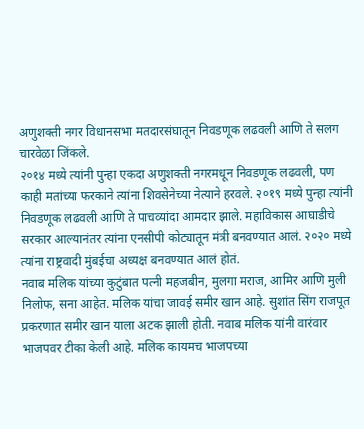अणुशक्ती नगर विधानसभा मतदारसंघातून निवडणूक लढवली आणि ते सलग चारवेळा जिंकले.
२०१४ मध्ये त्यांनी पुन्हा एकदा अणुशक्ती नगरमधून निवडणूक लढवली, पण काही मतांच्या फरकाने त्यांना शिवसेनेच्या नेत्याने हरवले. २०१९ मध्ये पुन्हा त्यांनी निवडणूक लढवली आणि ते पाचव्यांदा आमदार झाले. महाविकास आघाडीचे सरकार आल्यानंतर त्यांना एनसीपी कोट्यातून मंत्री बनवण्यात आलं. २०२० मध्ये त्यांना राष्ट्रवादी मुंबईचा अध्यक्ष बनवण्यात आलं होतं.
नवाब मलिक यांच्या कुटुंबात पत्नी महजबीन, मुलगा मराज, आमिर आणि मुली निलोफ, सना आहेत. मलिक यांचा जावई समीर खान आहे. सुशांत सिंग राजपूत प्रकरणात समीर खान याला अटक झाली होती. नवाब मलिक यांनी वारंवार भाजपवर टीका केली आहे. मलिक कायमच भाजपच्या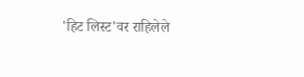'हिट लिस्ट'वर राहिलेले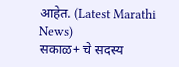आहेत. (Latest Marathi News)
सकाळ+ चे सदस्य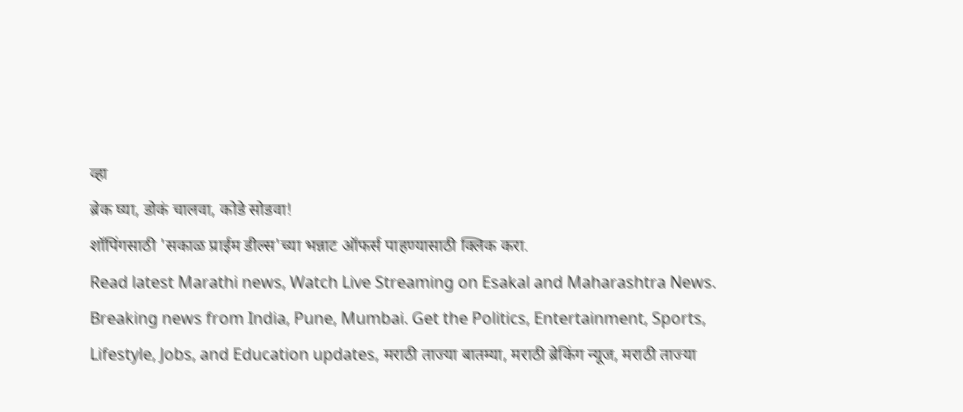व्हा
ब्रेक घ्या, डोकं चालवा, कोडे सोडवा!
शॉपिंगसाठी 'सकाळ प्राईम डील्स'च्या भन्नाट ऑफर्स पाहण्यासाठी क्लिक करा.
Read latest Marathi news, Watch Live Streaming on Esakal and Maharashtra News. Breaking news from India, Pune, Mumbai. Get the Politics, Entertainment, Sports, Lifestyle, Jobs, and Education updates, मराठी ताज्या बातम्या, मराठी ब्रेकिंग न्यूज, मराठी ताज्या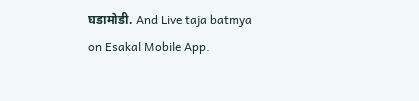घडामोडी. And Live taja batmya on Esakal Mobile App.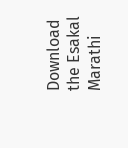Download the Esakal Marathi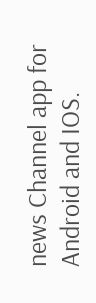news Channel app for Android and IOS.